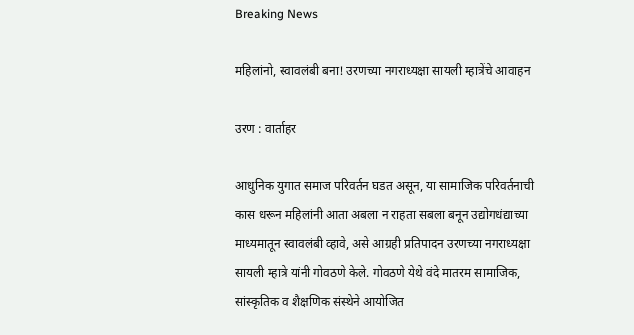Breaking News

महिलांनो, स्वावलंबी बना! उरणच्या नगराध्यक्षा सायली म्हात्रेंचे आवाहन

उरण : वार्ताहर

आधुनिक युगात समाज परिवर्तन घडत असून, या सामाजिक परिवर्तनाची कास धरून महिलांनी आता अबला न राहता सबला बनून उद्योगधंद्याच्या माध्यमातून स्वावलंबी व्हावे, असे आग्रही प्रतिपादन उरणच्या नगराध्यक्षा सायली म्हात्रे यांनी गोवठणे केले. गोवठणे येथे वंदे मातरम सामाजिक, सांस्कृतिक व शैक्षणिक संस्थेने आयोजित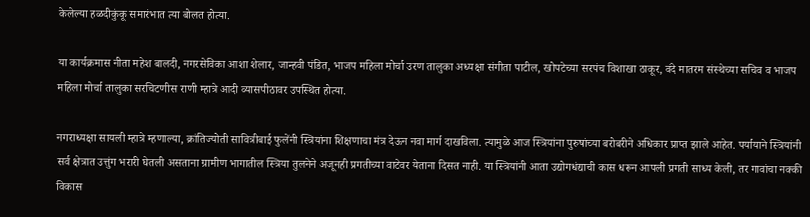केलेल्या हळदीकुंकू समारंभात त्या बोलत होत्या.

या कार्यक्रमास नीता महेश बालदी, नगरसेविका आशा शेलार, जान्हवी पंडित, भाजप महिला मोर्चा उरण तालुका अध्यक्षा संगीता पाटील, खोपटेच्या सरपंच विशाखा ठाकूर, वंदे मातरम संस्थेच्या सचिव व भाजप महिला मोर्चा तालुका सरचिटणीस राणी म्हात्रे आदी व्यासपीठावर उपस्थित होत्या.

नगराध्यक्षा सायली म्हात्रे म्हणाल्या, क्रांतिज्योती सावित्रीबाई फुलेंनी स्त्रियांना शिक्षणाचा मंत्र देऊन नवा मार्ग दाखविला. त्यामुळे आज स्त्रियांना पुरुषांच्या बरोबरीने अधिकार प्राप्त झाले आहेत. पर्यायाने स्त्रियांनी सर्व क्षेत्रात उत्तुंग भरारी घेतली असताना ग्रामीण भागातील स्त्रिया तुलनेने अजूनही प्रगतीच्या वाटेवर येताना दिसत नाही. या स्त्रियांनी आता उद्योगधंद्याची कास धरून आपली प्रगती साध्य केली, तर गावांचा नक्की विकास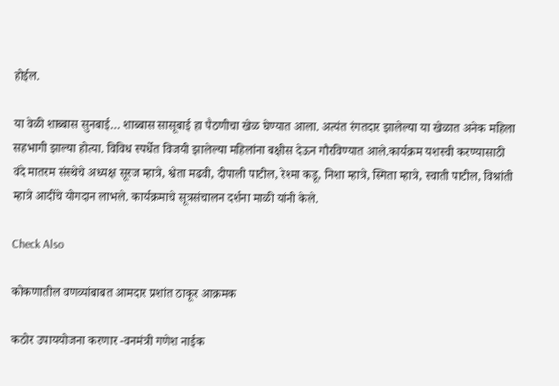होईल.

या वेळी शाब्बास सुनबाई… शाब्बास सासूबाई हा पैठणीचा खेळ घेण्यात आला. अत्यंत रंगतदार झालेल्या या खेळात अनेक महिला सहभागी झाल्या होत्या. विविध स्पर्धेत विजयी झालेल्या महिलांना बक्षीस देऊन गौरविण्यात आले.कार्यक्रम यशस्वी करण्यासाठी वंदे मातरम संस्थेचे अध्यक्ष सूरज म्हात्रे, श्वेता मढवी, दीपाली पाटील, रेश्मा कडू, निशा म्हात्रे, स्मिता म्हात्रे, स्वाती पाटील, विश्रांती म्हात्रे आदींचे योगदान लाभले. कार्यक्रमाचे सूत्रसंचालन दर्शना माळी यांनी केले.

Check Also

कोकणातील वणव्यांबाबत आमदार प्रशांत ठाकूर आक्रमक

कठोर उपाययोजना करणार -वनमंत्री गणेश नाईक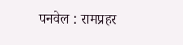पनवेल : रामप्रहर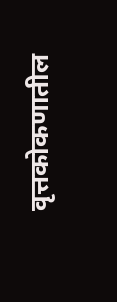वृत्तकोकणातील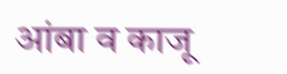आंबा व काजू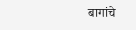बागांचे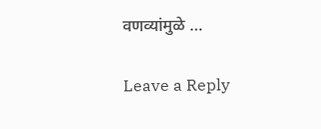वणव्यांमुळे …

Leave a Reply